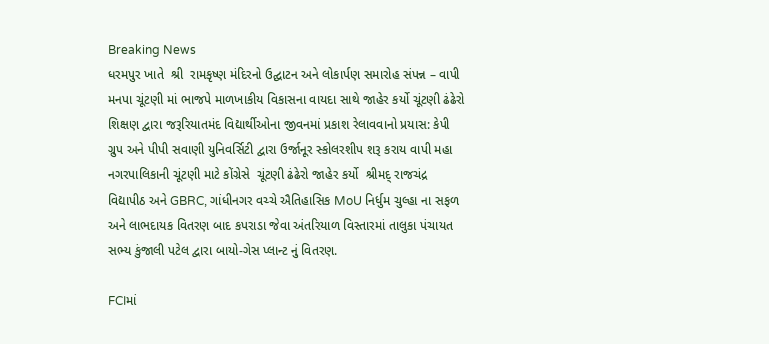Breaking News
ધરમપુર ખાતે  શ્રી  રામકૃષ્ણ મંદિરનો ઉદ્ઘાટન અને લોકાર્પણ સમારોહ સંપન્ન – વાપી મનપા ચૂંટણી માં ભાજપે માળખાકીય વિકાસના વાયદા સાથે જાહેર કર્યો ચૂંટણી ઢંઢેરો શિક્ષણ દ્વારા જરૂરિયાતમંદ વિદ્યાર્થીઓના જીવનમાં પ્રકાશ રેલાવવાનો પ્રયાસ: કેપી ગ્રુપ અને પીપી સવાણી યુનિવર્સિટી દ્વારા ઉર્જાનૂર સ્કોલરશીપ શરૂ કરાય વાપી મહા નગરપાલિકાની ચૂંટણી માટે કોંગ્રેસે  ચૂંટણી ઢંઢેરો જાહેર કર્યો  શ્રીમદ્ રાજચંદ્ર વિદ્યાપીઠ અને GBRC, ગાંધીનગર વચ્ચે ઐતિહાસિક MoU નિર્ધુમ ચુલ્હા ના સફળ અને લાભદાયક વિતરણ બાદ કપરાડા જેવા અંતરિયાળ વિસ્તારમાં તાલુકા પંચાયત સભ્ય કુંજાલી પટેલ દ્વારા બાયો-ગેસ પ્લાન્ટ નું વિતરણ.

FCIમાં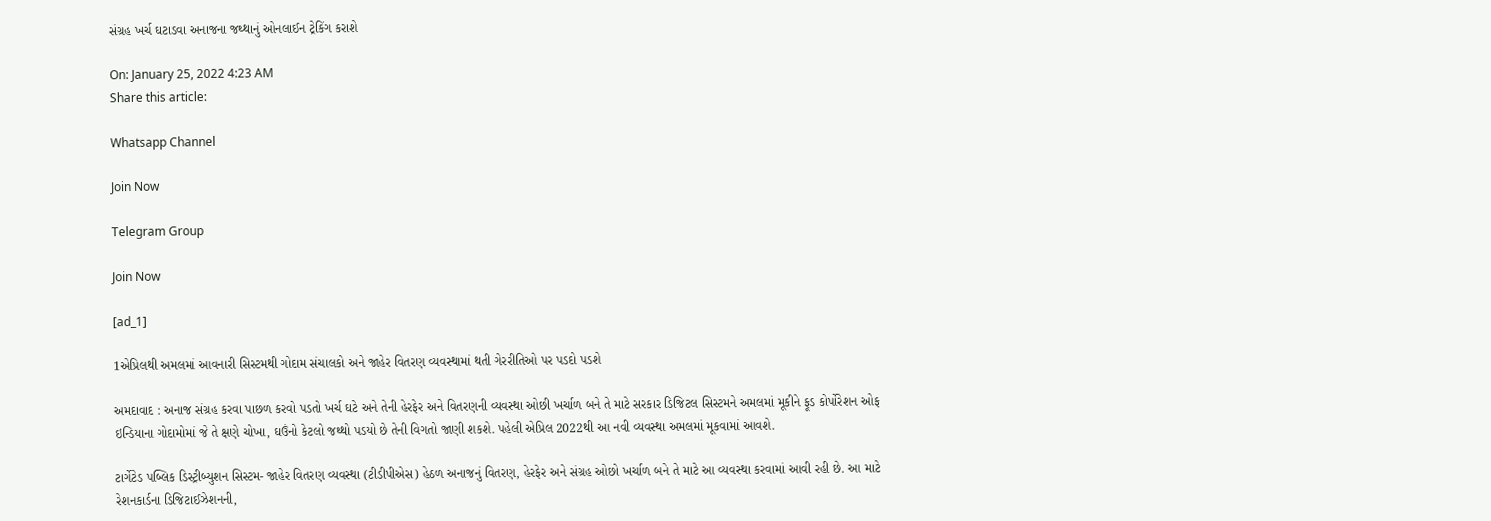સંગ્રહ ખર્ચ ઘટાડવા અનાજના જથ્થાનું ઓનલાઈન ટ્રેકિંગ કરાશે

On: January 25, 2022 4:23 AM
Share this article:

Whatsapp Channel

Join Now

Telegram Group

Join Now

[ad_1]

1એપ્રિલથી અમલમાં આવનારી સિસ્ટમથી ગોદામ સંચાલકો અને જાહેર વિતરણ વ્યવસ્થામાં થતી ગેરરીતિઓ પર પડદો પડશે

અમદાવાદ : અનાજ સંગ્રહ કરવા પાછળ કરવો પડતો ખર્ચ ઘટે અને તેની હેરફેર અને વિતરણની વ્યવસ્થા ઓછી ખર્ચાળ બને તે માટે સરકાર ડિજિટલ સિસ્ટમને અમલમાં મૂકીને ફૂડ કોર્પોરેશન ઓફ ઇન્ડિયાના ગોદામોમાં જે તે ક્ષણે ચોખા, ઘઉંનો કેટલો જથ્થો પડયો છે તેની વિગતો જાણી શકશે. પહેલી એપ્રિલ 2022થી આ નવી વ્યવસ્થા અમલમાં મૂકવામાં આવશે.

ટાર્ગેટેડ પબ્લિક ડિસ્ટ્રીબ્યુશન સિસ્ટમ- જાહેર વિતરણ વ્યવસ્થા (ટીડીપીએસ) હેઠળ અનાજનું વિતરણ, હેરફેર અને સંગ્રહ ઓછો ખર્ચાળ બને તે માટે આ વ્યવસ્થા કરવામાં આવી રહી છે. આ માટે રેશનકાર્ડના ડિજિટાઈઝેશનની,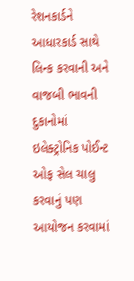રેશનકાર્ડને આધારકાર્ડ સાથે લિન્ક કરવાની અને વાજબી ભાવની દુકાનોમાં ઇલેક્ટ્રોનિક પોઈન્ટ ઓફ સેલ ચાલુ કરવાનું પણ આયોજન કરવામાં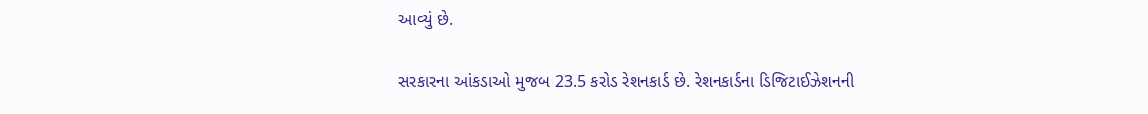આવ્યું છે.

સરકારના આંકડાઓ મુજબ 23.5 કરોડ રેશનકાર્ડ છે. રેશનકાર્ડના ડિજિટાઈઝેશનની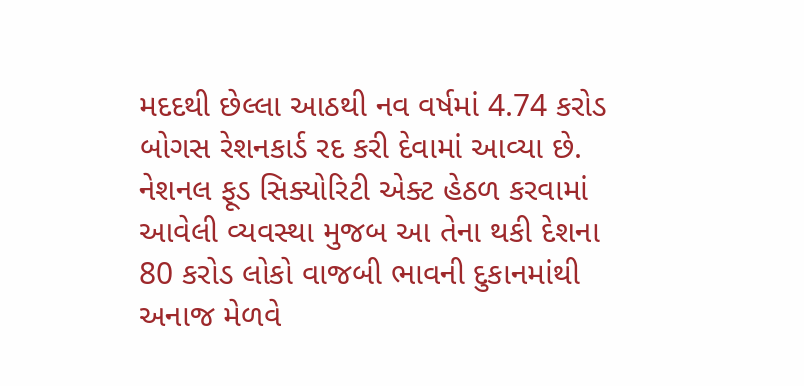મદદથી છેલ્લા આઠથી નવ વર્ષમાં 4.74 કરોડ બોગસ રેશનકાર્ડ રદ કરી દેવામાં આવ્યા છે.  નેશનલ ફૂડ સિક્યોરિટી એક્ટ હેઠળ કરવામાં આવેલી વ્યવસ્થા મુજબ આ તેના થકી દેશના 80 કરોડ લોકો વાજબી ભાવની દુકાનમાંથી અનાજ મેળવે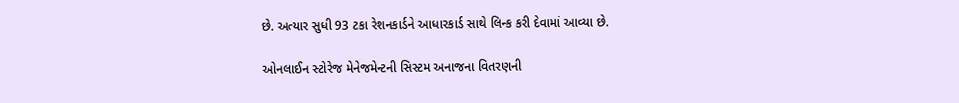છે. અત્યાર સુધી 93 ટકા રેશનકાર્ડને આધારકાર્ડ સાથે લિન્ક કરી દેવામાં આવ્યા છે.

ઓનલાઈન સ્ટોરેજ મેનેજમેન્ટની સિસ્ટમ અનાજના વિતરણની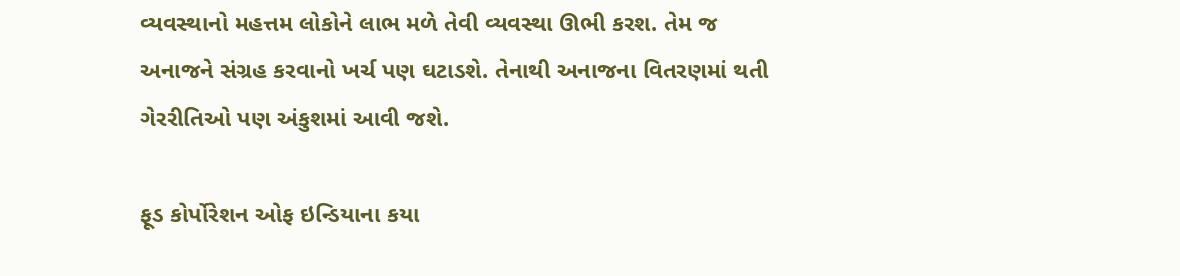વ્યવસ્થાનો મહત્તમ લોકોને લાભ મળે તેવી વ્યવસ્થા ઊભી કરશ. તેમ જ અનાજને સંગ્રહ કરવાનો ખર્ચ પણ ઘટાડશે. તેનાથી અનાજના વિતરણમાં થતી ગેરરીતિઓ પણ અંકુશમાં આવી જશે.

ફૂડ કોર્પોરેશન ઓફ ઇન્ડિયાના કયા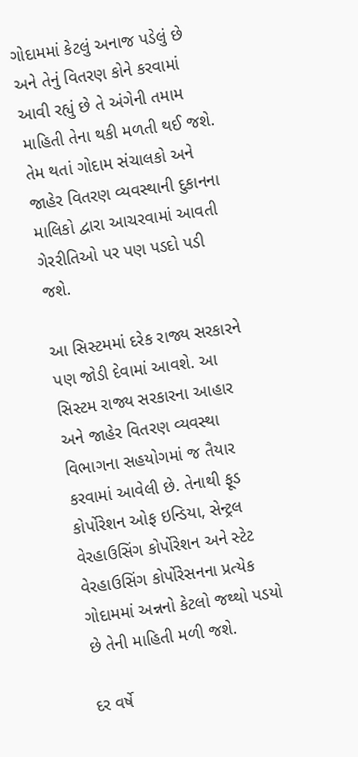ગોદામમાં કેટલું અનાજ પડેલું છે અને તેનું વિતરણ કોને કરવામાં આવી રહ્યું છે તે અંગેની તમામ માહિતી તેના થકી મળતી થઈ જશે. તેમ થતાં ગોદામ સંચાલકો અને જાહેર વિતરણ વ્યવસ્થાની દુકાનના માલિકો દ્વારા આચરવામાં આવતી ગેરરીતિઓ પર પણ પડદો પડી જશે.

આ સિસ્ટમમાં દરેક રાજ્ય સરકારને પણ જોડી દેવામાં આવશે. આ સિસ્ટમ રાજ્ય સરકારના આહાર અને જાહેર વિતરણ વ્યવસ્થા વિભાગના સહયોગમાં જ તૈયાર કરવામાં આવેલી છે. તેનાથી ફૂડ કોર્પોરેશન ઓફ ઇન્ડિયા, સેન્ટ્રલ વેરહાઉસિંગ કોર્પોરેશન અને સ્ટેટ વેરહાઉસિંગ કોર્પોરેસનના પ્રત્યેક ગોદામમાં અન્નનો કેટલો જથ્થો પડયો છે તેની માહિતી મળી જશે.

દર વર્ષે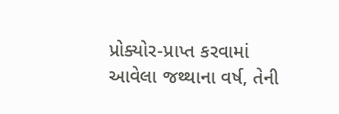પ્રોક્યોર-પ્રાપ્ત કરવામાં આવેલા જથ્થાના વર્ષ, તેની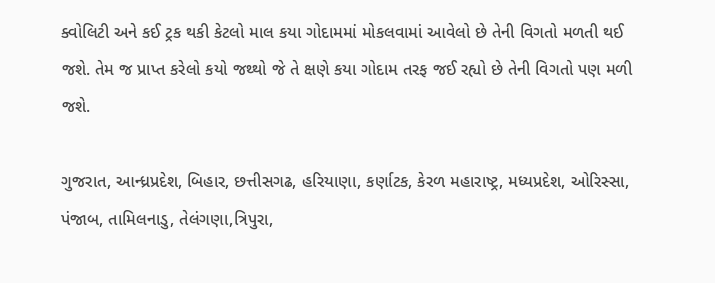ક્વોલિટી અને કઈ ટ્રક થકી કેટલો માલ કયા ગોદામમાં મોકલવામાં આવેલો છે તેની વિગતો મળતી થઈ જશે. તેમ જ પ્રાપ્ત કરેલો કયો જથ્થો જે તે ક્ષણે કયા ગોદામ તરફ જઈ રહ્યો છે તેની વિગતો પણ મળી જશે.

ગુજરાત, આન્ધ્રપ્રદેશ, બિહાર, છત્તીસગઢ, હરિયાણા, કર્ણાટક, કેરળ મહારાષ્ટ્ર, મધ્યપ્રદેશ, ઓરિસ્સા, પંજાબ, તામિલનાડુ, તેલંગણા,ત્રિપુરા,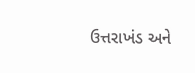ઉત્તરાખંડ અને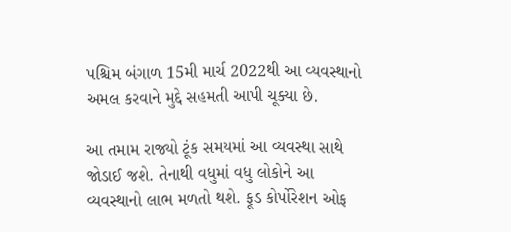પશ્ચિમ બંગાળ 15મી માર્ચ 2022થી આ વ્યવસ્થાનો અમલ કરવાને મુદ્દે સહમતી આપી ચૂક્યા છે.

આ તમામ રાજ્યો ટૂંક સમયમાં આ વ્યવસ્થા સાથે જોડાઈ જશે. તેનાથી વધુમાં વધુ લોકોને આ વ્યવસ્થાનો લાભ મળતો થશે. ફૂડ કોર્પોરેશન ઓફ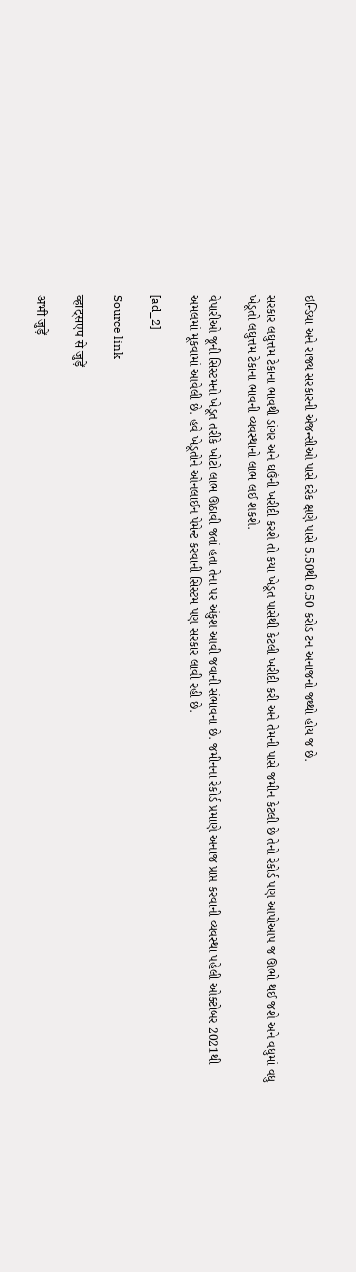ઇન્ડિયા અને રાજ્ય સરકારની એજન્સીઓ પાસે દરેક ક્ષણે પાસે 5.50થી 6.50 કરોડ ટન અનાજનો જથ્થો હોય જ છે.

સરકાર લઘુત્તમ ટેકાના ભાવથી ડાંગર અને ઘઉંની ખરીદી કરશે તો કયા ખેડૂત પાસેથી કેટલી ખરીદી કરી અને તેમની પાસે જમીન કેટલી છે તેનો રેકોર્ડ પણ આપોઆપ જ ઊભો થઈ જશે અને વધુમાં વધુ ખેડૂતો લઘુત્તમ ટેકાના ભાવની વ્યવસ્થાનો લાભ લઈ શકશે.

વેપારીઓ જૂની સિસ્ટમનો ખેડૂત તરીકે ખોટો લાભ ઊઠાવી જતાં હતા તેના પર અંકુશ આવી જવાની સંભાવના છે. જમીનના રેકોર્ડ પ્રમાણે અનાજ પ્રાપ્ત કરવાની વ્યવસ્થા પહેલી ઓક્ટોબર 2021થી અમલમાં મૂકવામાં આવેલી છે. હવે ખેડૂતોને ઓનલાઈન પેમેન્ટ કરવાની સિસ્ટમ પણ સરકાર લાવી રહી છે.

[ad_2]

Source link

व्हाट्सएप से जुड़ें

अभी जुड़ें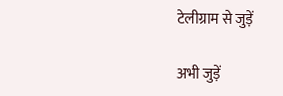टेलीग्राम से जुड़ें

अभी जुड़ें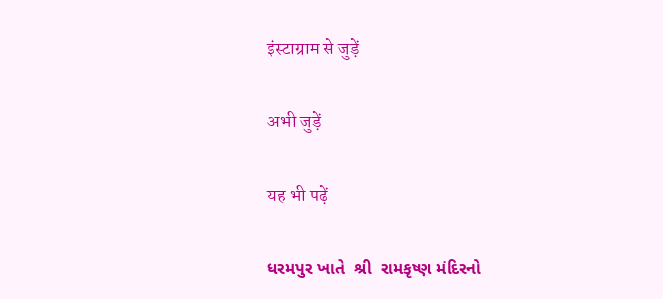इंस्टाग्राम से जुड़ें

अभी जुड़ें

यह भी पढ़ें

ધરમપુર ખાતે  શ્રી  રામકૃષ્ણ મંદિરનો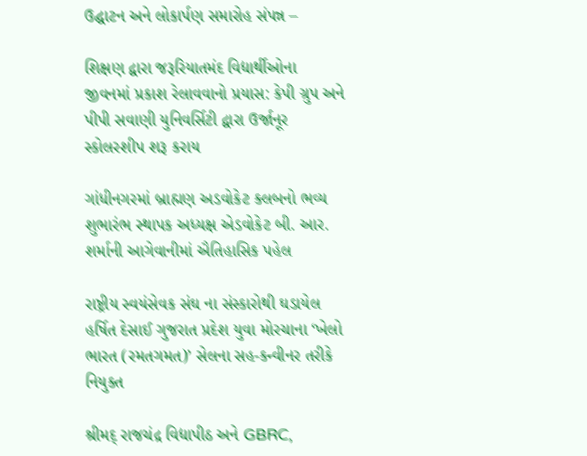ઉદ્ઘાટન અને લોકાર્પણ સમારોહ સંપન્ન –

શિક્ષણ દ્વારા જરૂરિયાતમંદ વિદ્યાર્થીઓના જીવનમાં પ્રકાશ રેલાવવાનો પ્રયાસ: કેપી ગ્રુપ અને પીપી સવાણી યુનિવર્સિટી દ્વારા ઉર્જાનૂર સ્કોલરશીપ શરૂ કરાય

ગાંધીનગરમાં બ્રાહ્મણ અડવોકેટ ક્લબનો ભવ્ય શુભારંભ સ્થાપક અધ્યક્ષ એડવોકેટ બી. આર. શર્માની આગેવાનીમાં ઐતિહાસિક પહેલ

રાષ્ટ્રીય સ્વયંસેવક સંઘ ના સંસ્કારોથી ઘડાયેલ હર્ષિત દેસાઈ ગુજરાત પ્રદેશ યુવા મોરચાના ‘ખેલો ભારત (રમતગમત)’ સેલના સહ-કન્વીનર તરીકે નિયુક્ત

શ્રીમદ્ રાજચંદ્ર વિદ્યાપીઠ અને GBRC,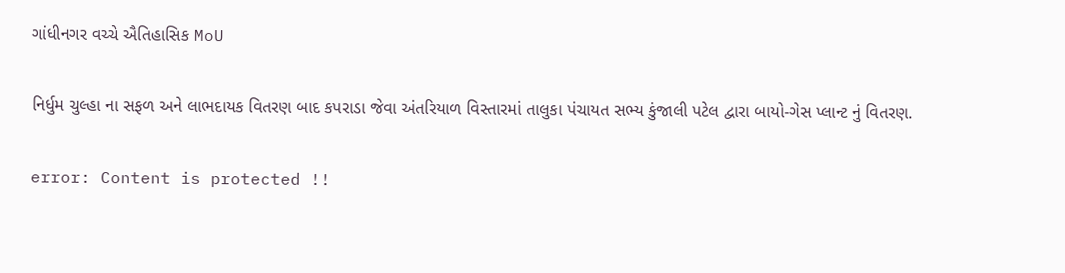ગાંધીનગર વચ્ચે ઐતિહાસિક MoU

નિર્ધુમ ચુલ્હા ના સફળ અને લાભદાયક વિતરણ બાદ કપરાડા જેવા અંતરિયાળ વિસ્તારમાં તાલુકા પંચાયત સભ્ય કુંજાલી પટેલ દ્વારા બાયો-ગેસ પ્લાન્ટ નું વિતરણ.

error: Content is protected !!